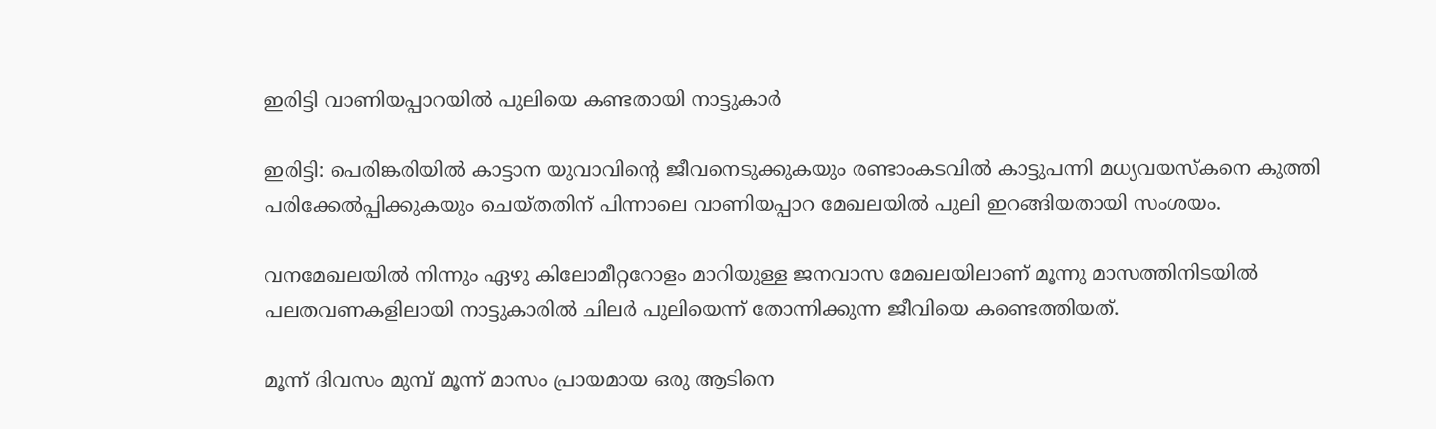ഇരിട്ടി വാണിയപ്പാറയില്‍ പുലിയെ കണ്ടതായി നാട്ടുകാര്‍

ഇരിട്ടി: പെരിങ്കരിയില്‍ കാട്ടാന യുവാവിന്‍റെ ജീവനെടുക്കുകയും രണ്ടാംകടവില്‍ കാട്ടുപന്നി മധ്യവയസ്‌കനെ കുത്തി പരിക്കേല്‍പ്പിക്കുകയും ചെയ്തതിന് പിന്നാലെ വാണിയപ്പാറ മേഖലയില്‍ പുലി ഇറങ്ങിയതായി സംശയം.

വനമേഖലയില്‍ നിന്നും ഏഴു കിലോമീറ്ററോളം മാറിയുള്ള ജനവാസ മേഖലയിലാണ് മൂന്നു മാസത്തിനിടയില്‍ പലതവണകളിലായി നാട്ടുകാരില്‍ ചിലര്‍ പുലിയെന്ന് തോന്നിക്കുന്ന ജീവിയെ കണ്ടെത്തിയത്.

മൂന്ന് ദിവസം മുമ്പ് മൂന്ന് മാസം പ്രായമായ ഒരു ആടിനെ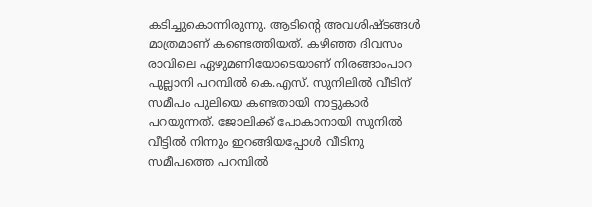കടിച്ചുകൊന്നിരുന്നു. ആടിന്‍റെ അവശിഷ്ടങ്ങള്‍ മാത്രമാണ് കണ്ടെത്തിയത്. കഴിഞ്ഞ ദിവസം രാവിലെ ഏഴുമണിയോടെയാണ് നിരങ്ങാംപാറ പുല്ലാനി പറമ്പില്‍ കെ.എസ്. സുനിലില്‍ വീടിന് സമീപം പുലിയെ കണ്ടതായി നാട്ടുകാർ പറയുന്നത്. ജോലിക്ക് പോകാനായി സുനിൽ വീട്ടില്‍ നിന്നും ഇറങ്ങിയപ്പോള്‍ വീടിനു സമീപത്തെ പറമ്പില്‍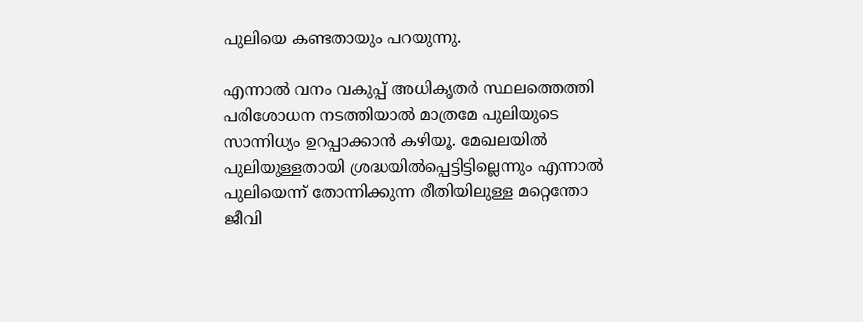പുലിയെ കണ്ടതായും പറയുന്നു.

എന്നാല്‍ വനം വകുപ്പ് അധികൃതര്‍ സ്ഥലത്തെത്തി പരിശോധന നടത്തിയാല്‍ മാത്രമേ പുലിയുടെ സാന്നിധ്യം ഉറപ്പാക്കാന്‍ കഴിയൂ. മേഖലയില്‍ പുലിയുള്ളതായി ശ്രദ്ധയില്‍പ്പെട്ടിട്ടില്ലെന്നും എന്നാല്‍ പുലിയെന്ന് തോന്നിക്കുന്ന രീതിയിലുള്ള മറ്റെന്തോ ജീവി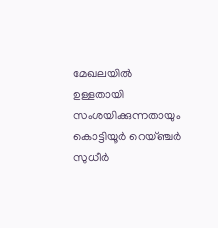മേഖലയില്‍ ഉള്ളതായി സംശയിക്കുന്നതായും കൊട്ടിയൂര്‍ റെയ്ഞ്ചര്‍ സുധീര്‍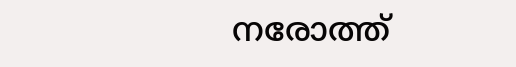നരോത്ത്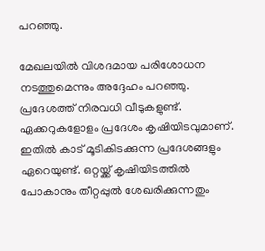പറഞ്ഞു.

മേഖലയില്‍ വിശദമായ പരിശോധന നടത്തുമെന്നും അദ്ദേഹം പറഞ്ഞു. പ്രദേശത്ത് നിരവധി വീടുകളുണ്ട്. ഏക്കറുകളോളം പ്രദേശം കൃഷിയിടവുമാണ്. ഇതില്‍ കാട് മൂടികിടക്കുന്ന പ്രദേശങ്ങളും ഏറെയുണ്ട്. ഒറ്റയ്ക്ക് കൃഷിയിടത്തില്‍ പോകാനും തീറ്റപ്പുല്‍ ശേഖരിക്കുന്നതും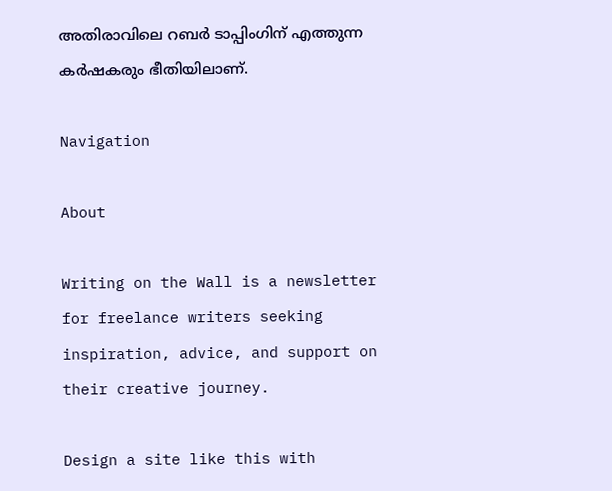അതിരാവിലെ റബര്‍ ടാപ്പിംഗിന് എത്തുന്ന കര്‍ഷകരും ഭീതിയിലാണ്.

Navigation

About

Writing on the Wall is a newsletter for freelance writers seeking inspiration, advice, and support on their creative journey.

Design a site like this with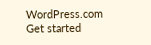WordPress.com
Get started